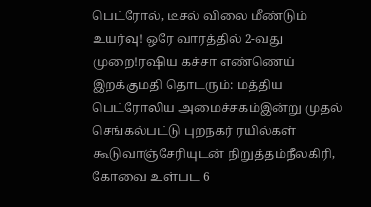பெட்ரோல், டீசல் விலை மீண்டும் உயர்வு! ஒரே வாரத்தில் 2-வது முறை!ரஷிய கச்சா எண்ணெய் இறக்குமதி தொடரும்: மத்திய பெட்ரோலிய அமைச்சகம்இன்று முதல் செங்கல்பட்டு புறநகர் ரயில்கள் கூடுவாஞ்சேரியுடன் நிறுத்தம்நீலகிரி, கோவை உள்பட 6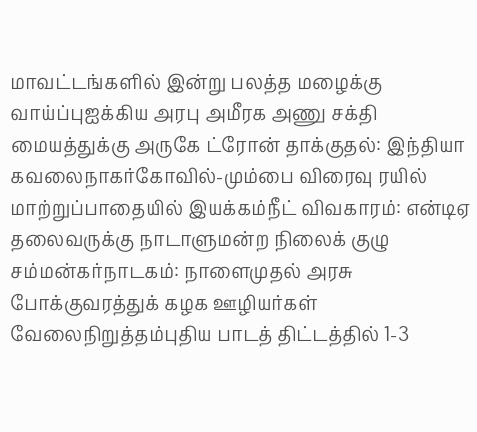மாவட்டங்களில் இன்று பலத்த மழைக்கு வாய்ப்புஐக்கிய அரபு அமீரக அணு சக்தி மையத்துக்கு அருகே ட்ரோன் தாக்குதல்: இந்தியா கவலைநாகர்கோவில்-மும்பை விரைவு ரயில் மாற்றுப்பாதையில் இயக்கம்நீட் விவகாரம்: என்டிஏ தலைவருக்கு நாடாளுமன்ற நிலைக் குழு சம்மன்கர்நாடகம்: நாளைமுதல் அரசு போக்குவரத்துக் கழக ஊழியர்கள் வேலைநிறுத்தம்புதிய பாடத் திட்டத்தில் 1-3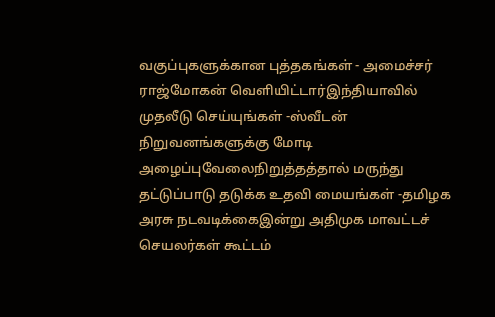வகுப்புகளுக்கான புத்தகங்கள் - அமைச்சர் ராஜ்மோகன் வெளியிட்டார்இந்தியாவில் முதலீடு செய்யுங்கள் -ஸ்வீடன் நிறுவனங்களுக்கு மோடி அழைப்புவேலைநிறுத்தத்தால் மருந்து தட்டுப்பாடு தடுக்க உதவி மையங்கள் -தமிழக அரசு நடவடிக்கைஇன்று அதிமுக மாவட்டச் செயலர்கள் கூட்டம்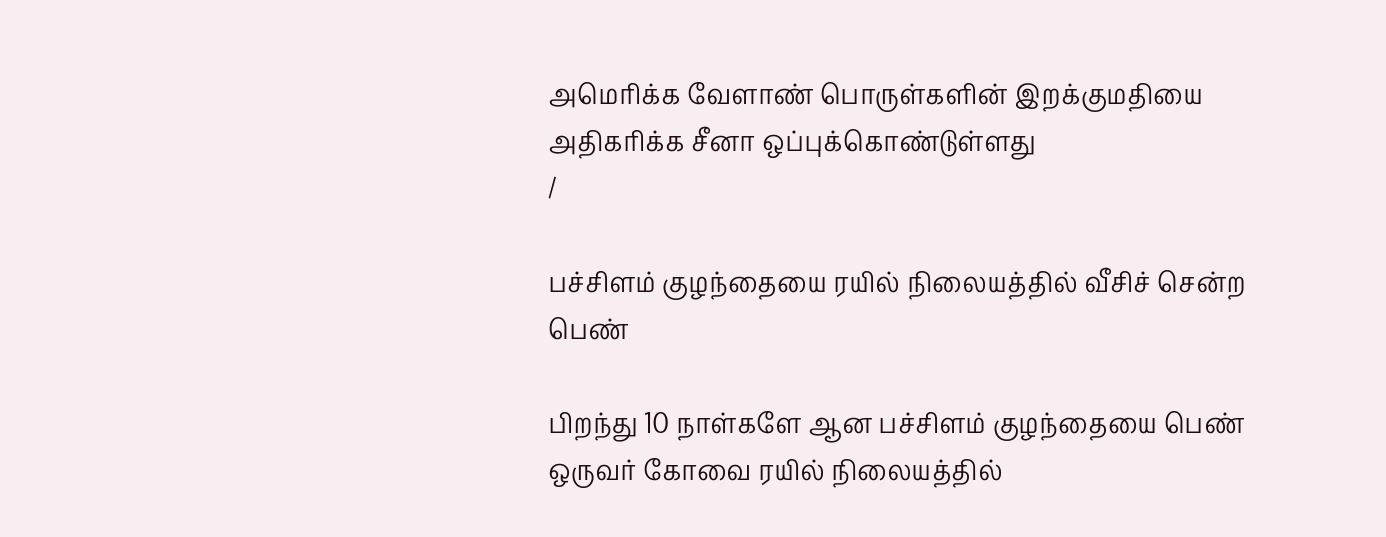அமெரிக்க வேளாண் பொருள்களின் இறக்குமதியை அதிகரிக்க சீனா ஒப்புக்கொண்டுள்ளது
/

பச்சிளம் குழந்தையை ரயில் நிலையத்தில் வீசிச் சென்ற பெண்

பிறந்து 10 நாள்களே ஆன பச்சிளம் குழந்தையை பெண் ஒருவர் கோவை ரயில் நிலையத்தில்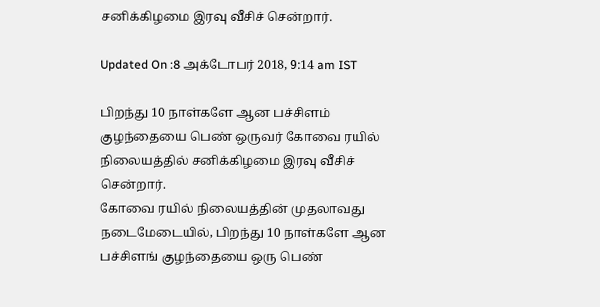சனிக்கிழமை இரவு வீசிச் சென்றார்.

Updated On :8 அக்டோபர் 2018, 9:14 am IST

பிறந்து 10 நாள்களே ஆன பச்சிளம் குழந்தையை பெண் ஒருவர் கோவை ரயில் நிலையத்தில் சனிக்கிழமை இரவு வீசிச் சென்றார்.
கோவை ரயில் நிலையத்தின் முதலாவது நடைமேடையில், பிறந்து 10 நாள்களே ஆன பச்சிளங் குழந்தையை ஒரு பெண்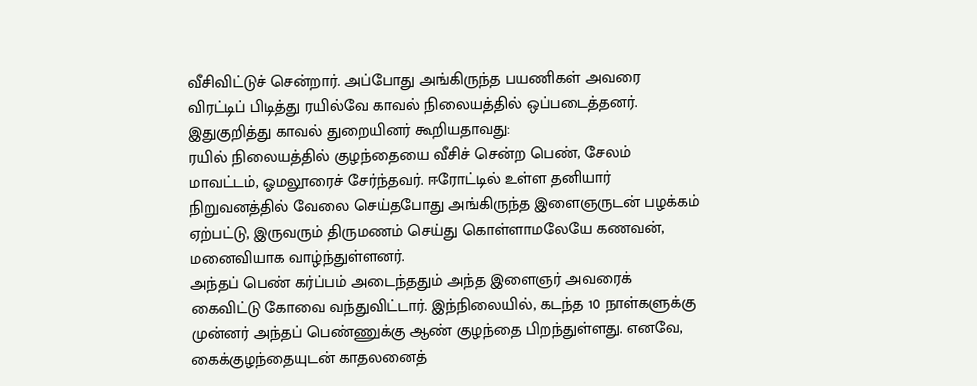வீசிவிட்டுச் சென்றார். அப்போது அங்கிருந்த பயணிகள் அவரை விரட்டிப் பிடித்து ரயில்வே காவல் நிலையத்தில் ஒப்படைத்தனர். இதுகுறித்து காவல் துறையினர் கூறியதாவது:
ரயில் நிலையத்தில் குழந்தையை வீசிச் சென்ற பெண், சேலம் மாவட்டம், ஓமலூரைச் சேர்ந்தவர். ஈரோட்டில் உள்ள தனியார் நிறுவனத்தில் வேலை செய்தபோது அங்கிருந்த இளைஞருடன் பழக்கம் ஏற்பட்டு, இருவரும் திருமணம் செய்து கொள்ளாமலேயே கணவன், மனைவியாக வாழ்ந்துள்ளனர்.
அந்தப் பெண் கர்ப்பம் அடைந்ததும் அந்த இளைஞர் அவரைக் கைவிட்டு கோவை வந்துவிட்டார். இந்நிலையில், கடந்த 10 நாள்களுக்கு முன்னர் அந்தப் பெண்ணுக்கு ஆண் குழந்தை பிறந்துள்ளது. எனவே, கைக்குழந்தையுடன் காதலனைத்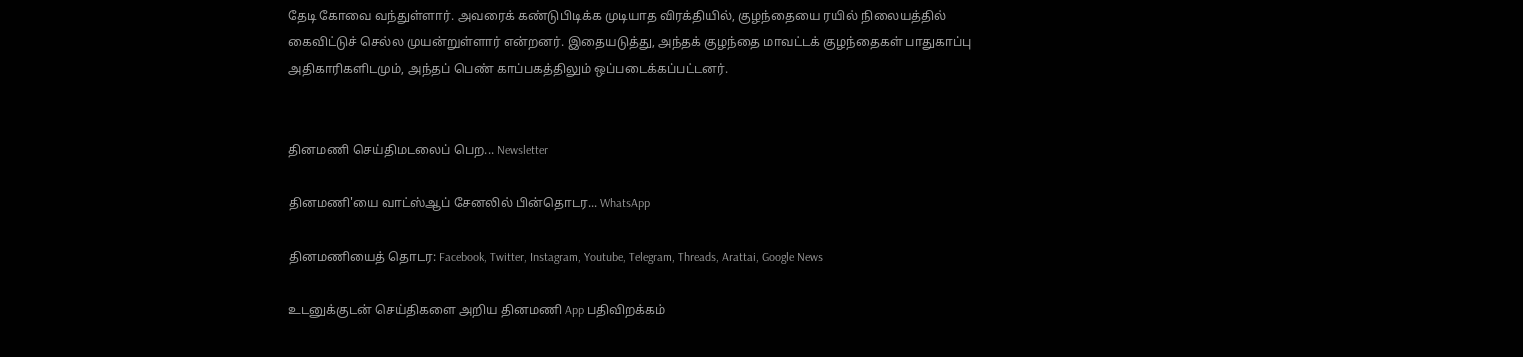தேடி கோவை வந்துள்ளார். அவரைக் கண்டுபிடிக்க முடியாத விரக்தியில், குழந்தையை ரயில் நிலையத்தில் கைவிட்டுச் செல்ல முயன்றுள்ளார் என்றனர். இதையடுத்து, அந்தக் குழந்தை மாவட்டக் குழந்தைகள் பாதுகாப்பு அதிகாரிகளிடமும், அந்தப் பெண் காப்பகத்திலும் ஒப்படைக்கப்பட்டனர்.


தினமணி செய்திமடலைப் பெற... Newsletter

தினமணி'யை வாட்ஸ்ஆப் சேனலில் பின்தொடர... WhatsApp

தினமணியைத் தொடர: Facebook, Twitter, Instagram, Youtube, Telegram, Threads, Arattai, Google News

உடனுக்குடன் செய்திகளை அறிய தினமணி App பதிவிறக்கம்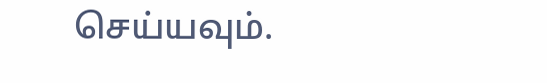செய்யவும்.